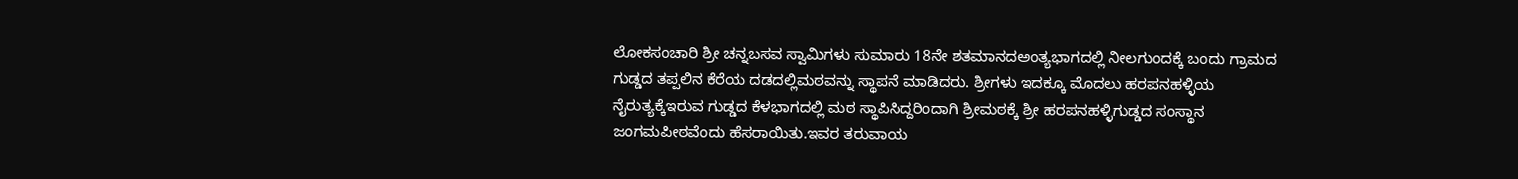ಲೋಕಸಂಚಾರಿ ಶ್ರೀ ಚನ್ನಬಸವ ಸ್ವಾಮಿಗಳು ಸುಮಾರು 18ನೇ ಶತಮಾನದಅಂತ್ಯಭಾಗದಲ್ಲಿ ನೀಲಗುಂದಕ್ಕೆ ಬಂದು ಗ್ರಾಮದ ಗುಡ್ಡದ ತಪ್ಪಲಿನ ಕೆರೆಯ ದಡದಲ್ಲಿಮಠವನ್ನು ಸ್ಥಾಪನೆ ಮಾಡಿದರು. ಶ್ರೀಗಳು ಇದಕ್ಕೂ ಮೊದಲು ಹರಪನಹಳ್ಳಿಯ ನೈರುತ್ಯಕ್ಕೆಇರುವ ಗುಡ್ಡದ ಕೆಳಭಾಗದಲ್ಲಿ ಮಠ ಸ್ಥಾಪಿಸಿದ್ದರಿಂದಾಗಿ ಶ್ರೀಮಠಕ್ಕೆ ಶ್ರೀ ಹರಪನಹಳ್ಳಿಗುಡ್ಡದ ಸಂಸ್ಥಾನ ಜಂಗಮಪೀಠವೆಂದು ಹೆಸರಾಯಿತು.ಇವರ ತರುವಾಯ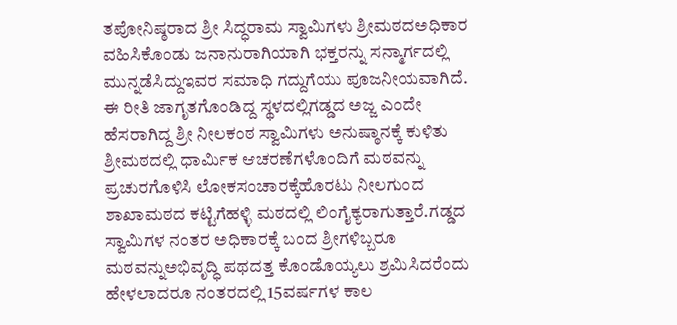ತಪೋನಿಷ್ಠರಾದ ಶ್ರೀ ಸಿದ್ಧರಾಮ ಸ್ವಾಮಿಗಳು ಶ್ರೀಮಠದಅಧಿಕಾರ ವಹಿಸಿಕೊಂಡು ಜನಾನುರಾಗಿಯಾಗಿ ಭಕ್ತರನ್ನು ಸನ್ಮಾರ್ಗದಲ್ಲಿ ಮುನ್ನಡೆಸಿದ್ದುಇವರ ಸಮಾಧಿ ಗದ್ದುಗೆಯು ಪೂಜನೀಯವಾಗಿದೆ. ಈ ರೀತಿ ಜಾಗೃತಗೊಂಡಿದ್ದ ಸ್ಥಳದಲ್ಲಿಗಡ್ಡದ ಅಜ್ಜ ಎಂದೇ ಹೆಸರಾಗಿದ್ದ ಶ್ರೀ ನೀಲಕಂಠ ಸ್ವಾಮಿಗಳು ಅನುಷ್ಠಾನಕ್ಕೆ ಕುಳಿತು ಶ್ರೀಮಠದಲ್ಲಿ ಧಾರ್ಮಿಕ ಆಚರಣೆಗಳೊಂದಿಗೆ ಮಠವನ್ನು ಪ್ರಚುರಗೊಳಿಸಿ ಲೋಕಸಂಚಾರಕ್ಕೆಹೊರಟು ನೀಲಗುಂದ ಶಾಖಾಮಠದ ಕಟ್ಟಿಗೆಹಳ್ಳಿ ಮಠದಲ್ಲಿ ಲಿಂಗೈಕ್ಯರಾಗುತ್ತಾರೆ.ಗಡ್ಡದ ಸ್ವಾಮಿಗಳ ನಂತರ ಅಧಿಕಾರಕ್ಕೆ ಬಂದ ಶ್ರೀಗಳಿಬ್ಬರೂ ಮಠವನ್ನುಅಭಿವೃದ್ಧಿ ಪಥದತ್ತ ಕೊಂಡೊಯ್ಯಲು ಶ್ರಮಿಸಿದರೆಂದು ಹೇಳಲಾದರೂ ನಂತರದಲ್ಲಿ 15ವರ್ಷಗಳ ಕಾಲ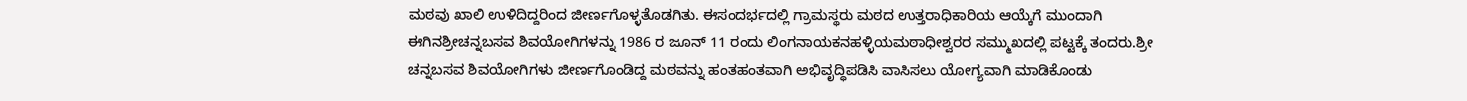ಮಠವು ಖಾಲಿ ಉಳಿದಿದ್ದರಿಂದ ಜೀರ್ಣಗೊಳ್ಳತೊಡಗಿತು. ಈಸಂದರ್ಭದಲ್ಲಿ ಗ್ರಾಮಸ್ಥರು ಮಠದ ಉತ್ತರಾಧಿಕಾರಿಯ ಆಯ್ಕೆಗೆ ಮುಂದಾಗಿ ಈಗಿನಶ್ರೀಚನ್ನಬಸವ ಶಿವಯೋಗಿಗಳನ್ನು 1986 ರ ಜೂನ್ 11 ರಂದು ಲಿಂಗನಾಯಕನಹಳ್ಳಿಯಮಠಾಧೀಶ್ವರರ ಸಮ್ಮುಖದಲ್ಲಿ ಪಟ್ಟಕ್ಕೆ ತಂದರು.ಶ್ರೀ ಚನ್ನಬಸವ ಶಿವಯೋಗಿಗಳು ಜೀರ್ಣಗೊಂಡಿದ್ದ ಮಠವನ್ನು ಹಂತಹಂತವಾಗಿ ಅಭಿವೃದ್ಧಿಪಡಿಸಿ ವಾಸಿಸಲು ಯೋಗ್ಯವಾಗಿ ಮಾಡಿಕೊಂಡು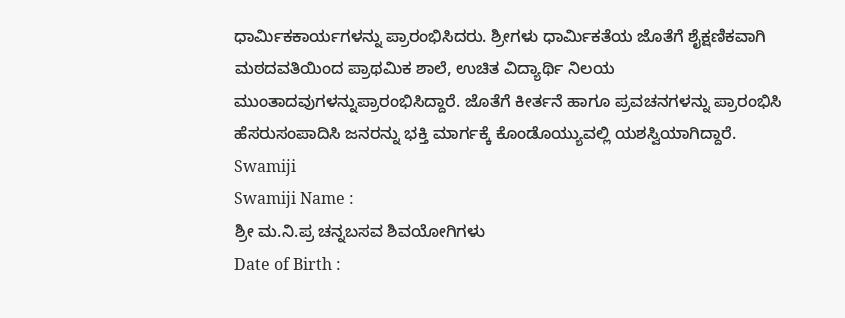ಧಾರ್ಮಿಕಕಾರ್ಯಗಳನ್ನು ಪ್ರಾರಂಭಿಸಿದರು. ಶ್ರೀಗಳು ಧಾರ್ಮಿಕತೆಯ ಜೊತೆಗೆ ಶೈಕ್ಷಣಿಕವಾಗಿ ಮಠದವತಿಯಿಂದ ಪ್ರಾಥಮಿಕ ಶಾಲೆ, ಉಚಿತ ವಿದ್ಯಾರ್ಥಿ ನಿಲಯ ಮುಂತಾದವುಗಳನ್ನುಪ್ರಾರಂಭಿಸಿದ್ದಾರೆ. ಜೊತೆಗೆ ಕೀರ್ತನೆ ಹಾಗೂ ಪ್ರವಚನಗಳನ್ನು ಪ್ರಾರಂಭಿಸಿ ಹೆಸರುಸಂಪಾದಿಸಿ ಜನರನ್ನು ಭಕ್ತಿ ಮಾರ್ಗಕ್ಕೆ ಕೊಂಡೊಯ್ಯುವಲ್ಲಿ ಯಶಸ್ವಿಯಾಗಿದ್ದಾರೆ.
Swamiji
Swamiji Name :
ಶ್ರೀ ಮ.ನಿ.ಪ್ರ ಚನ್ನಬಸವ ಶಿವಯೋಗಿಗಳು
Date of Birth :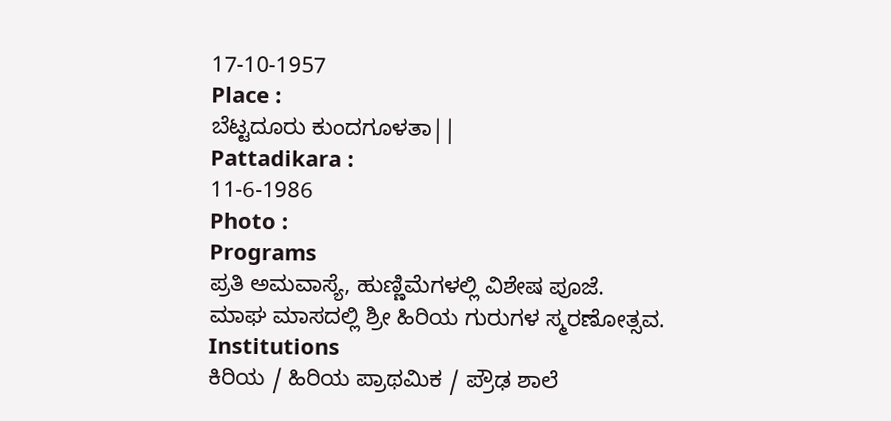17-10-1957
Place :
ಬೆಟ್ಟದೂರು ಕುಂದಗೂಳತಾ||
Pattadikara :
11-6-1986
Photo :
Programs
ಪ್ರತಿ ಅಮವಾಸ್ಯೆ, ಹುಣ್ಣಿಮೆಗಳಲ್ಲಿ ವಿಶೇಷ ಪೂಜೆ.
ಮಾಘ ಮಾಸದಲ್ಲಿ ಶ್ರೀ ಹಿರಿಯ ಗುರುಗಳ ಸ್ಮರಣೋತ್ಸವ.
Institutions
ಕಿರಿಯ / ಹಿರಿಯ ಪ್ರಾಥಮಿಕ / ಪ್ರೌಢ ಶಾಲೆ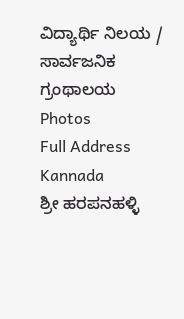ವಿದ್ಯಾರ್ಥಿ ನಿಲಯ /
ಸಾರ್ವಜನಿಕ ಗ್ರಂಥಾಲಯ
Photos
Full Address Kannada
ಶ್ರೀ ಹರಪನಹಳ್ಳಿ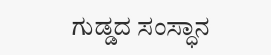ಗುಡ್ಡದ ಸಂಸ್ಧಾನ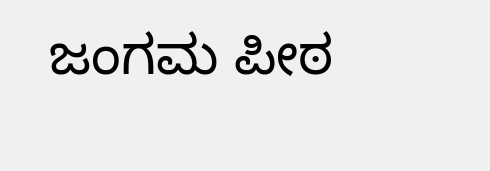ಜಂಗಮ ಪೀಠ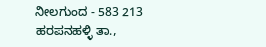ನೀಲಗುಂದ - 583 213
ಹರಪನಹಳ್ಳಿ ತಾ.,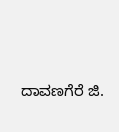ದಾವಣಗೆರೆ ಜಿ.